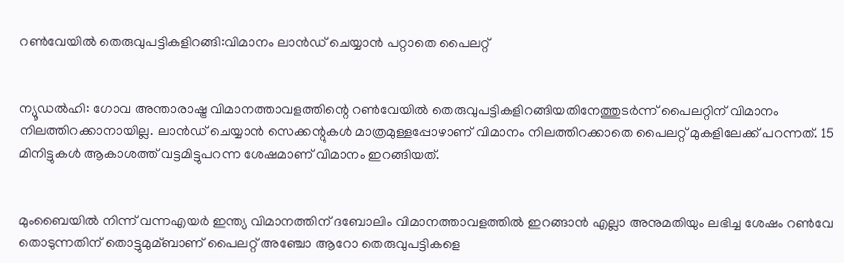റണ്‍വേയില്‍ തെരുവുപട്ടികളിറങ്ങി:വിമാനം ലാന്‍ഡ് ചെയ്യാന്‍ പറ്റാതെ പൈലറ്റ്


ന്യൂഡല്‍ഹി: ഗോവ അന്താരാഷ്ട്ര വിമാനത്താവളത്തിന്റെ റണ്‍വേയില്‍ തെരുവുപട്ടികളിറങ്ങിയതിനേത്തുടര്‍ന്ന് പൈലറ്റിന് വിമാനം നിലത്തിറക്കാനായില്ല. ലാന്‍ഡ് ചെയ്യാന്‍ സെക്കന്റുകള്‍ മാത്രമുള്ളപ്പോഴാണ് വിമാനം നിലത്തിറക്കാതെ പൈലറ്റ് മുകളിലേക്ക് പറന്നത്. 15 മിനിട്ടുകള്‍ ആകാശത്ത് വട്ടമിട്ടുപറന്ന ശേഷമാണ് വിമാനം ഇറങ്ങിയത്.


മുംബൈയില്‍ നിന്ന് വന്നഎയര്‍ ഇന്ത്യ വിമാനത്തിന് ദബോലിം വിമാനത്താവളത്തില്‍ ഇറങ്ങാന്‍ എല്ലാ അനുമതിയും ലഭിച്ച ശേഷം റണ്‍വേ തൊടുന്നതിന് തൊട്ടുമുമ്ബാണ് പൈലറ്റ് അഞ്ചോ ആറോ തെരുവുപട്ടികളെ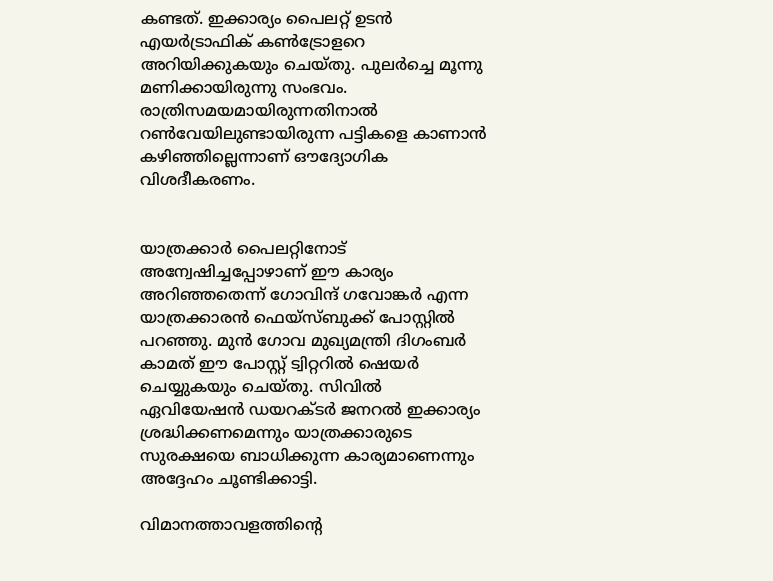കണ്ടത്. ഇക്കാര്യം പൈലറ്റ് ഉടന്‍ എയര്‍ട്രാഫിക് കണ്‍ട്രോളറെ അറിയിക്കുകയും ചെയ്തു. പുലര്‍ച്ചെ മൂന്നു മണിക്കായിരുന്നു സംഭവം. രാത്രിസമയമായിരുന്നതിനാല്‍ റണ്‍വേയിലുണ്ടായിരുന്ന പട്ടികളെ കാണാന്‍ കഴിഞ്ഞില്ലെന്നാണ് ഔദ്യോഗിക വിശദീകരണം.


യാത്രക്കാര്‍ പൈലറ്റിനോട് അന്വേഷിച്ചപ്പോഴാണ് ഈ കാര്യം അറിഞ്ഞതെന്ന് ഗോവിന്ദ് ഗവോങ്കര്‍ എന്ന യാത്രക്കാരന്‍ ഫെയ്‌സ്ബുക്ക് പോസ്റ്റില്‍ പറഞ്ഞു. മുന്‍ ഗോവ മുഖ്യമന്ത്രി ദിഗംബര്‍ കാമത് ഈ പോസ്റ്റ് ട്വിറ്ററില്‍ ഷെയര്‍ ചെയ്യുകയും ചെയ്തു. സിവില്‍ ഏവിയേഷന്‍ ഡയറക്ടര്‍ ജനറല്‍ ഇക്കാര്യം ശ്രദ്ധിക്കണമെന്നും യാത്രക്കാരുടെ സുരക്ഷയെ ബാധിക്കുന്ന കാര്യമാണെന്നും അദ്ദേഹം ചൂണ്ടിക്കാട്ടി.

വിമാനത്താവളത്തിന്റെ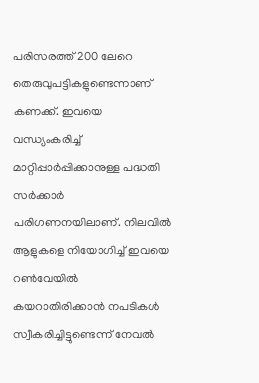പരിസരത്ത് 200 ലേറെ തെരുവുപട്ടികളുണ്ടെന്നാണ് കണക്ക്. ഇവയെ വന്ധ്യംകരിച്ച്‌ മാറ്റിപ്പാര്‍പ്പിക്കാനുള്ള പദ്ധതി സര്‍ക്കാര്‍ പരിഗണനയിലാണ്. നിലവില്‍ ആളുകളെ നിയോഗിച്ച്‌ ഇവയെ റണ്‍വേയില്‍ കയറാതിരിക്കാന്‍ നപടികള്‍ സ്വീകരിച്ചിട്ടുണ്ടെന്ന് നേവല്‍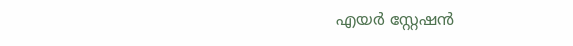എയര്‍ സ്റ്റേഷന്‍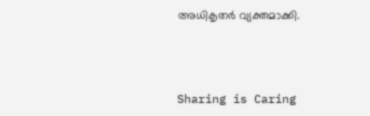അധികൃതര്‍ വ്യക്തമാക്കി.



Sharing is Caring